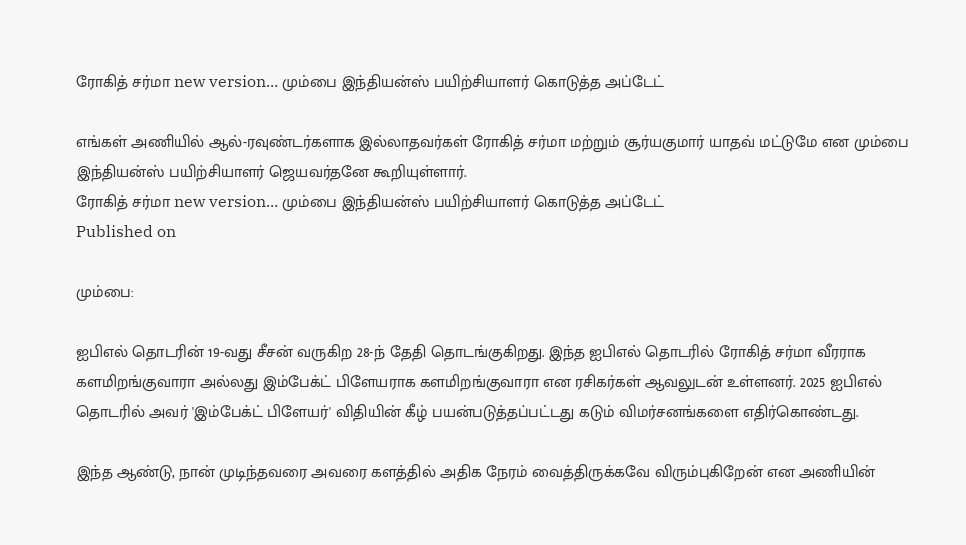ரோகித் சர்மா new version... மும்பை இந்தியன்ஸ் பயிற்சியாளர் கொடுத்த அப்டேட்

எங்கள் அணியில் ஆல்-ரவுண்டர்களாக இல்லாதவர்கள் ரோகித் சர்மா மற்றும் சூர்யகுமார் யாதவ் மட்டுமே என மும்பை இந்தியன்ஸ் பயிற்சியாளர் ஜெயவர்தனே கூறியுள்ளார்.
ரோகித் சர்மா new version... மும்பை இந்தியன்ஸ் பயிற்சியாளர் கொடுத்த அப்டேட்
Published on

மும்பை:

ஐபிஎல் தொடரின் 19-வது சீசன் வருகிற 28-ந் தேதி தொடங்குகிறது. இந்த ஐபிஎல் தொடரில் ரோகித் சர்மா வீரராக களமிறங்குவாரா அல்லது இம்பேக்ட் பிளேயராக களமிறங்குவாரா என ரசிகர்கள் ஆவலுடன் உள்ளனர். 2025 ஐபிஎல் தொடரில் அவர் 'இம்பேக்ட் பிளேயர்' விதியின் கீழ் பயன்படுத்தப்பட்டது கடும் விமர்சனங்களை எதிர்கொண்டது.

இந்த ஆண்டு, நான் முடிந்தவரை அவரை களத்தில் அதிக நேரம் வைத்திருக்கவே விரும்புகிறேன் என அணியின்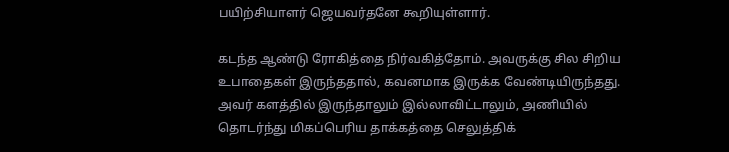பயிற்சியாளர் ஜெயவர்தனே கூறியுள்ளார்.

கடந்த ஆண்டு ரோகித்தை நிர்வகித்தோம். அவருக்கு சில சிறிய உபாதைகள் இருந்ததால், கவனமாக இருக்க வேண்டியிருந்தது. அவர் களத்தில் இருந்தாலும் இல்லாவிட்டாலும், அணியில் தொடர்ந்து மிகப்பெரிய தாக்கத்தை செலுத்திக்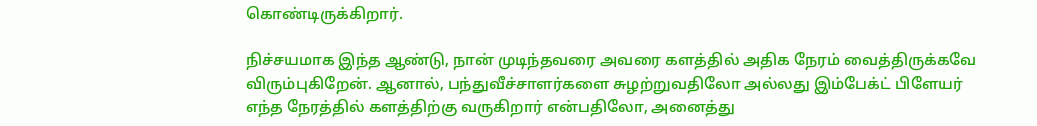கொண்டிருக்கிறார்.

நிச்சயமாக இந்த ஆண்டு, நான் முடிந்தவரை அவரை களத்தில் அதிக நேரம் வைத்திருக்கவே விரும்புகிறேன். ஆனால், பந்துவீச்சாளர்களை சுழற்றுவதிலோ அல்லது இம்பேக்ட் பிளேயர் எந்த நேரத்தில் களத்திற்கு வருகிறார் என்பதிலோ, அனைத்து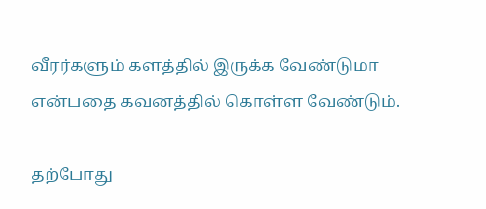வீரர்களும் களத்தில் இருக்க வேண்டுமா என்பதை கவனத்தில் கொள்ள வேண்டும்.

தற்போது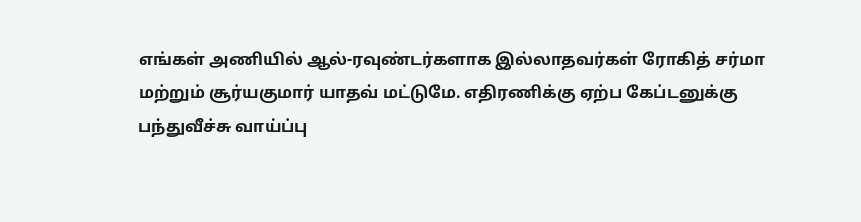எங்கள் அணியில் ஆல்-ரவுண்டர்களாக இல்லாதவர்கள் ரோகித் சர்மா மற்றும் சூர்யகுமார் யாதவ் மட்டுமே. எதிரணிக்கு ஏற்ப கேப்டனுக்கு பந்துவீச்சு வாய்ப்பு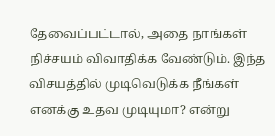தேவைப்பட்டால், அதை நாங்கள் நிச்சயம் விவாதிக்க வேண்டும். இந்த விசயத்தில் முடிவெடுக்க நீங்கள் எனக்கு உதவ முடியுமா? என்று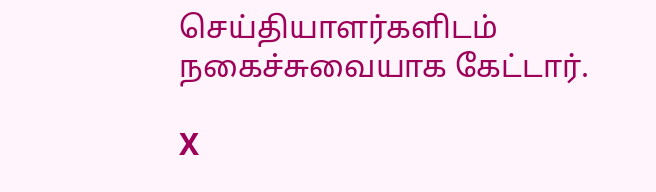செய்தியாளர்களிடம் நகைச்சுவையாக கேட்டார்.

X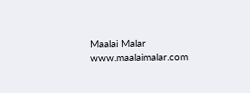Maalai Malar
www.maalaimalar.com